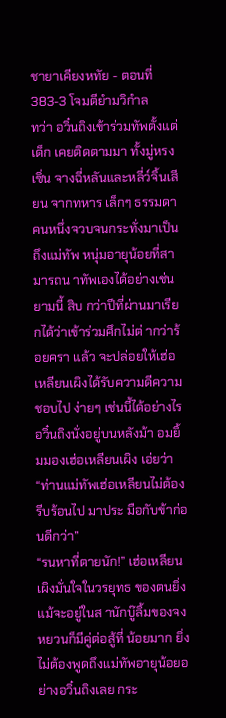ชายาเคียงหทัย - ตอนที่ 383-3 โจมตียำมวิกำล
ทว่า อวิ๋นถิงเข้าร่วมทัพตั้งแต่เด็ก เคยติดตามมา ทั้งมู่หรงเซิ่น จางฉี่หลันและหลี่ว์จิ้นเสียน จากทหาร เล็กๆ ธรรมดาคนหนึ่งจวบจนกระทั่งมาเป็นถึงแม่ทัพ หนุ่มอายุน้อยที่สามารถน าทัพเองได้อย่างเช่นยามนี้ สิบ กว่าปีที่ผ่านมาเรียกได้ว่าเข้าร่วมศึกไม่ต่ ากว่าร้อยครา แล้ว จะปล่อยให้เฮ่อเหลียนเผิงได้รับความดีความชอบไป ง่ายๆ เช่นนี้ได้อย่างไร
อวิ๋นถิงนั่งอยู่บนหลังม้า อมยิ้มมองเฮ่อเหลียนเผิง เอ่ยว่า “ท่านแม่ทัพเฮ่อเหลียนไม่ต้องรีบร้อนไป มาประ มือกับข้าก่อนดีกว่า”
“รนหาที่ตายนัก!” เฮ่อเหลียนเผิงมั่นใจในวรยุทธ ของตนยิ่ง แม้จะอยู่ในส านักบู๊ลิ้มของจงหยวนก็มีคู่ต่อสู้ที่ น้อยมาก ยิ่งไม่ต้องพูดถึงแม่ทัพอายุน้อยอย่างอวิ๋นถิงเลย กระ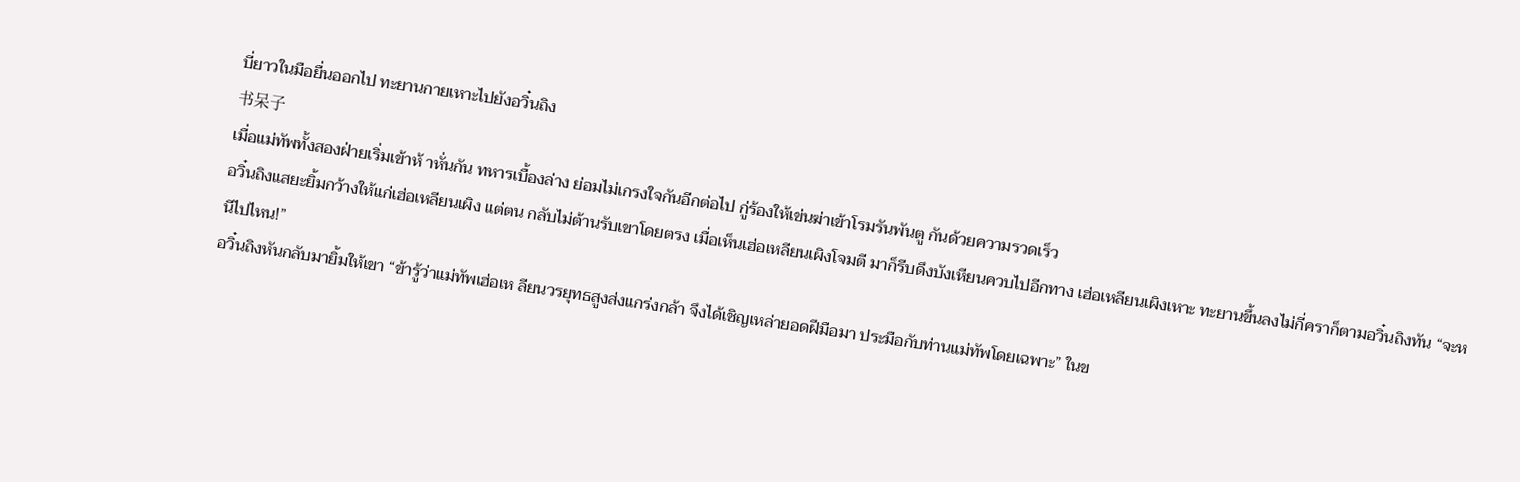บี่ยาวในมือยื่นออกไป ทะยานกายเหาะไปยังอวิ๋นถิง
书呆子
เมื่อแม่ทัพทั้งสองฝ่ายเริ่มเข้าห้ าหั่นกัน ทหารเบื้องล่าง ย่อมไม่เกรงใจกันอีกต่อไป กู่ร้องให้เข่นฆ่าเข้าโรมรันพันตู กันด้วยความรวดเร็ว
อวิ๋นถิงแสยะยิ้มกว้างให้แก่เฮ่อเหลียนเผิง แต่ตน กลับไม่ต้านรับเขาโดยตรง เมื่อเห็นเฮ่อเหลียนเผิงโจมตี มาก็รีบดึงบังเหียนควบไปอีกทาง เฮ่อเหลียนเผิงเหาะ ทะยานขึ้นลงไม่กี่คราก็ตามอวิ๋นถิงทัน “จะหนีไปไหน!”
อวิ๋นถิงหันกลับมายิ้มให้เขา “ข้ารู้ว่าแม่ทัพเฮ่อเห ลียนวรยุทธสูงส่งแกร่งกล้า จึงได้เชิญเหล่ายอดฝีมือมา ประมือกับท่านแม่ทัพโดยเฉพาะ” ในข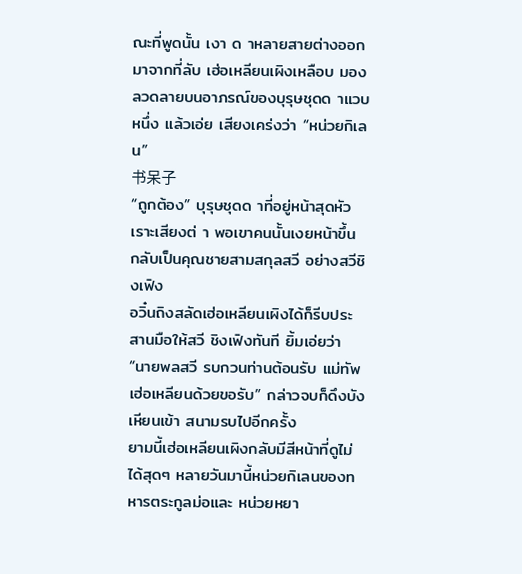ณะที่พูดนั้น เงา ด าหลายสายต่างออกมาจากที่ลับ เฮ่อเหลียนเผิงเหลือบ มองลวดลายบนอาภรณ์ของบุรุษชุดด าแวบหนึ่ง แล้วเอ่ย เสียงเคร่งว่า “หน่วยกิเลน”
书呆子
“ถูกต้อง” บุรุษชุดด าที่อยู่หน้าสุดหัวเราะเสียงต่ า พอเขาคนนั้นเงยหน้าขึ้น กลับเป็นคุณชายสามสกุลสวี อย่างสวีชิงเฟิง
อวิ๋นถิงสลัดเฮ่อเหลียนเผิงได้ก็รีบประสานมือให้สวี ชิงเฟิงทันที ยิ้มเอ่ยว่า “นายพลสวี รบกวนท่านต้อนรับ แม่ทัพเฮ่อเหลียนด้วยขอรับ” กล่าวจบก็ดึงบังเหียนเข้า สนามรบไปอีกครั้ง
ยามนี้เฮ่อเหลียนเผิงกลับมีสีหน้าที่ดูไม่ได้สุดๆ หลายวันมานี้หน่วยกิเลนของทหารตระกูลม่อและ หน่วยหยา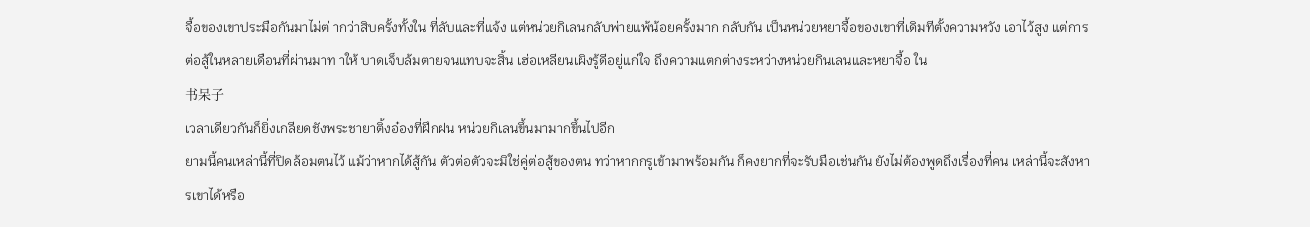จื้อของเขาประมือกันมาไม่ต่ ากว่าสิบครั้งทั้งใน ที่ลับและที่แจ้ง แต่หน่วยกิเลนกลับพ่ายแพ้น้อยครั้งมาก กลับกัน เป็นหน่วยหยาจื้อของเขาที่เดิมทีตั้งความหวัง เอาไว้สูง แต่การต่อสู้ในหลายเดือนที่ผ่านมาท าให้ บาดเจ็บล้มตายจนแทบจะสิ้น เฮ่อเหลียนเผิงรู้ดีอยู่แก่ใจ ถึงความแตกต่างระหว่างหน่วยกินเลนและหยาจื้อ ใน
书呆子
เวลาเดียวกันก็ยิ่งเกลียดชังพระชายาติ้งอ๋องที่ฝึกฝน หน่วยกิเลนขึ้นมามากขึ้นไปอีก
ยามนี้คนเหล่านี้ที่ปิดล้อมตนไว้ แม้ว่าหากได้สู้กัน ตัวต่อตัวจะมิใช่คู่ต่อสู้ของตน ทว่าหากกรูเข้ามาพร้อมกัน ก็คงยากที่จะรับมือเช่นกัน ยังไม่ต้องพูดถึงเรื่องที่คน เหล่านี้จะสังหารเขาได้หรือ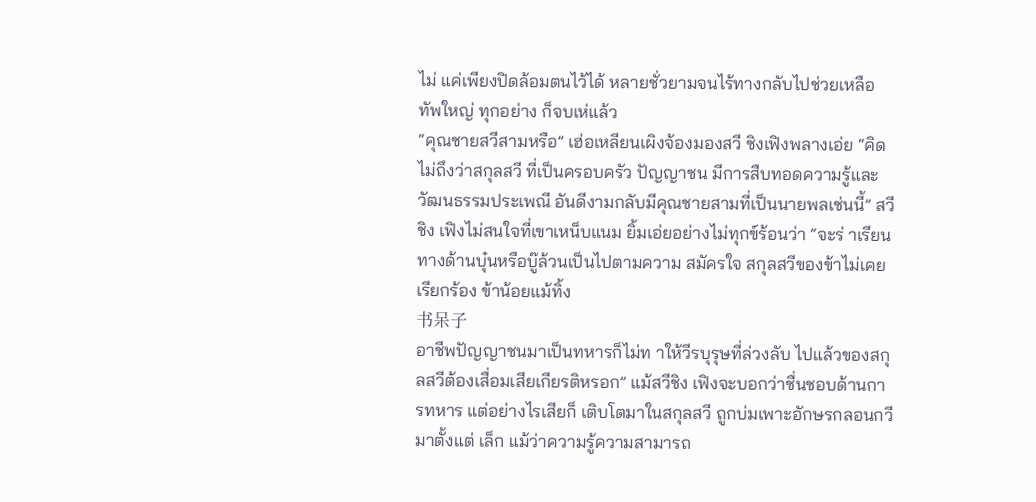ไม่ แค่เพียงปิดล้อมตนไว้ได้ หลายชั่วยามจนไร้ทางกลับไปช่วยเหลือทัพใหญ่ ทุกอย่าง ก็จบเห่แล้ว
“คุณชายสวีสามหรือ” เฮ่อเหลียนเผิงจ้องมองสวี ชิงเฟิงพลางเอ่ย “คิดไม่ถึงว่าสกุลสวี ที่เป็นครอบครัว ปัญญาชน มีการสืบทอดความรู้และวัฒนธรรมประเพณี อันดีงามกลับมีคุณชายสามที่เป็นนายพลเช่นนี้” สวีชิง เฟิงไม่สนใจที่เขาเหน็บแนม ยิ้มเอ่ยอย่างไม่ทุกข์ร้อนว่า “จะร่ าเรียนทางด้านบุ๋นหรือบู๊ล้วนเป็นไปตามความ สมัครใจ สกุลสวีของข้าไม่เคยเรียกร้อง ข้าน้อยแม้ทิ้ง
书呆子
อาชีพปัญญาชนมาเป็นทหารก็ไม่ท าให้วีรบุรุษที่ล่วงลับ ไปแล้วของสกุลสวีต้องเสื่อมเสียเกียรติหรอก” แม้สวีชิง เฟิงจะบอกว่าชื่นชอบด้านการทหาร แต่อย่างไรเสียก็ เติบโตมาในสกุลสวี ถูกบ่มเพาะอักษรกลอนกวีมาตั้งแต่ เล็ก แม้ว่าความรู้ความสามารถ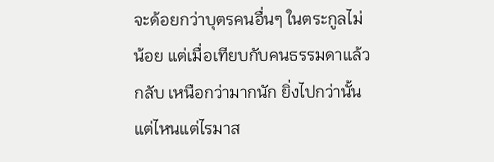จะด้อยกว่าบุตรคนอื่นๆ ในตระกูลไม่น้อย แต่เมื่อเทียบกับคนธรรมดาแล้วกลับ เหนือกว่ามากนัก ยิ่งไปกว่านั้นแต่ไหนแต่ไรมาส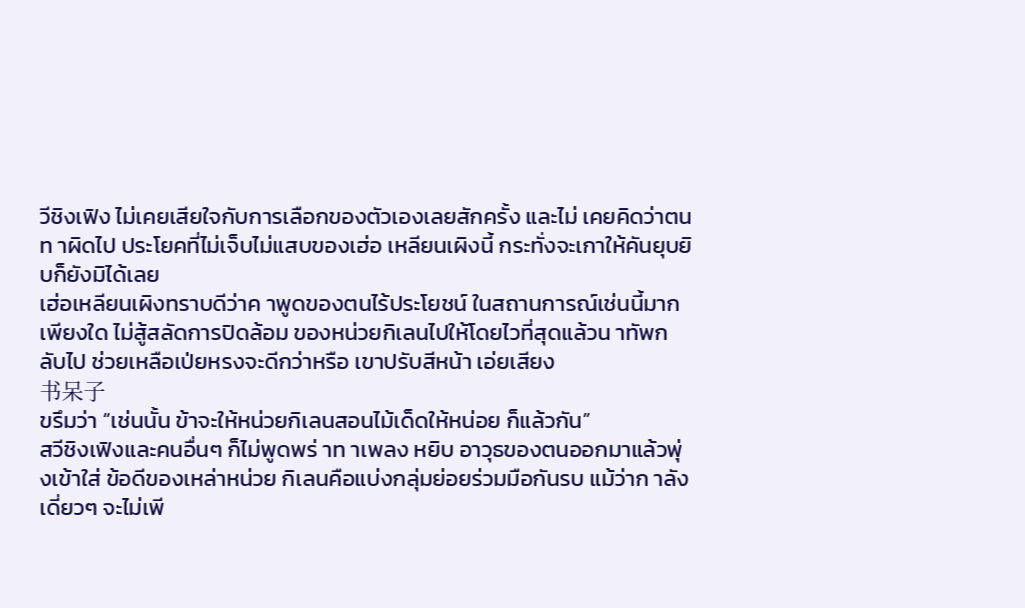วีชิงเฟิง ไม่เคยเสียใจกับการเลือกของตัวเองเลยสักครั้ง และไม่ เคยคิดว่าตนท าผิดไป ประโยคที่ไม่เจ็บไม่แสบของเฮ่อ เหลียนเผิงนี้ กระทั่งจะเกาให้คันยุบยิบก็ยังมิได้เลย
เฮ่อเหลียนเผิงทราบดีว่าค าพูดของตนไร้ประโยชน์ ในสถานการณ์เช่นนี้มากเพียงใด ไม่สู้สลัดการปิดล้อม ของหน่วยกิเลนไปให้โดยไวที่สุดแล้วน าทัพกลับไป ช่วยเหลือเป่ยหรงจะดีกว่าหรือ เขาปรับสีหน้า เอ่ยเสียง
书呆子
ขรึมว่า “เช่นนั้น ข้าจะให้หน่วยกิเลนสอนไม้เด็ดให้หน่อย ก็แล้วกัน”
สวีชิงเฟิงและคนอื่นๆ ก็ไม่พูดพร่ าท าเพลง หยิบ อาวุธของตนออกมาแล้วพุ่งเข้าใส่ ข้อดีของเหล่าหน่วย กิเลนคือแบ่งกลุ่มย่อยร่วมมือกันรบ แม้ว่าก าลังเดี่ยวๆ จะไม่เพี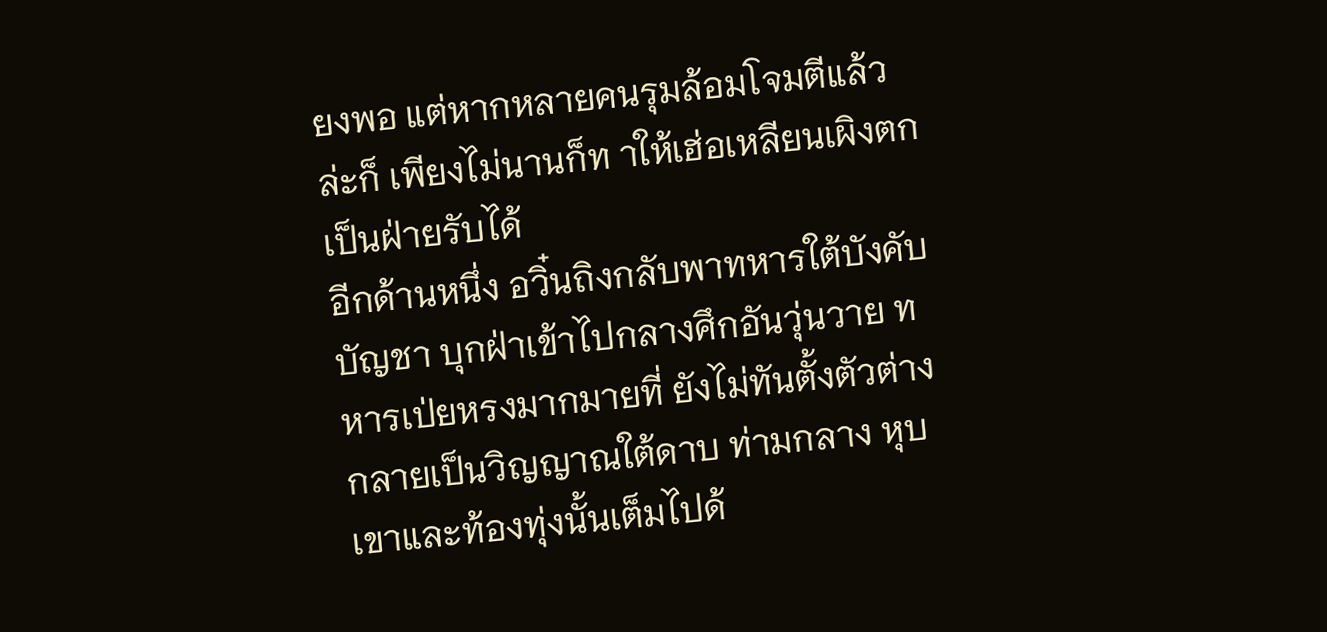ยงพอ แต่หากหลายคนรุมล้อมโจมตีแล้วล่ะก็ เพียงไม่นานก็ท าให้เฮ่อเหลียนเผิงตกเป็นฝ่ายรับได้
อีกด้านหนึ่ง อวิ๋นถิงกลับพาทหารใต้บังคับบัญชา บุกฝ่าเข้าไปกลางศึกอันวุ่นวาย ทหารเป่ยหรงมากมายที่ ยังไม่ทันตั้งตัวต่างกลายเป็นวิญญาณใต้ดาบ ท่ามกลาง หุบเขาและท้องทุ่งนั้นเต็มไปด้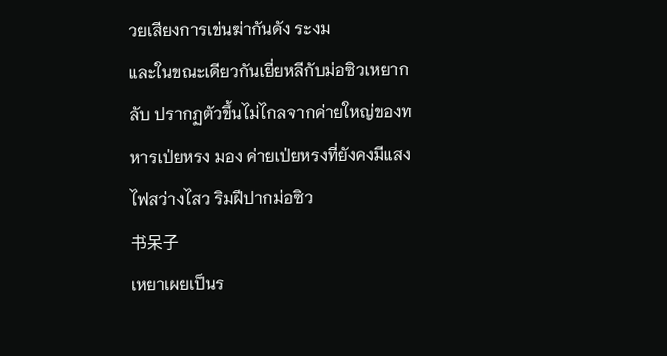วยเสียงการเข่นฆ่ากันดัง ระงม
และในขณะเดียวกันเยี่ยหลีกับม่อซิวเหยากลับ ปรากฏตัวขึ้นไม่ไกลจากค่ายใหญ่ของทหารเป่ยหรง มอง ค่ายเป่ยหรงที่ยังคงมีแสงไฟสว่างไสว ริมฝีปากม่อซิว
书呆子
เหยาเผยเป็นร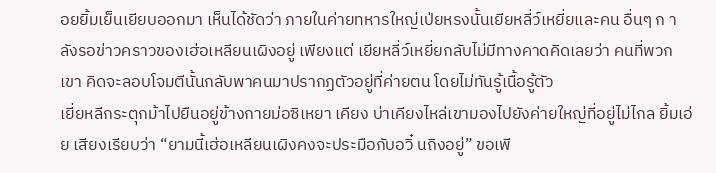อยยิ้มเย็นเยียบออกมา เห็นได้ชัดว่า ภายในค่ายทหารใหญ่เป่ยหรงนั้นเยียหลี่ว์เหยี่ยและคน อื่นๆ ก าลังรอข่าวคราวของเฮ่อเหลียนเผิงอยู่ เพียงแต่ เยียหลี่ว์เหยี่ยกลับไม่มีทางคาดคิดเลยว่า คนที่พวกเขา คิดจะลอบโจมตีนั้นกลับพาคนมาปรากฏตัวอยู่ที่ค่ายตน โดยไม่ทันรู้เนื้อรู้ตัว
เยี่ยหลีกระตุกม้าไปยืนอยู่ข้างกายม่อซิเหยา เคียง บ่าเคียงไหล่เขามองไปยังค่ายใหญ่ที่อยู่ไม่ไกล ยิ้มเอ่ย เสียงเรียบว่า “ยามนี้เฮ่อเหลียนเผิงคงจะประมือกับอวิ๋ นถิงอยู่” ขอเพี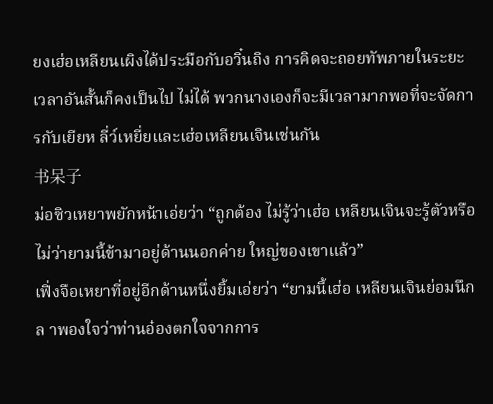ยงเฮ่อเหลียนเผิงได้ประมือกับอวิ๋นถิง การคิดจะถอยทัพภายในระยะเวลาอันสั้นก็คงเป็นไป ไม่ได้ พวกนางเองก็จะมีเวลามากพอที่จะจัดการกับเยียห ลี่ว์เหยี่ยและเฮ่อเหลียนเจินเช่นกัน
书呆子
ม่อซิวเหยาพยักหน้าเอ่ยว่า “ถูกต้อง ไม่รู้ว่าเฮ่อ เหลียนเจินจะรู้ตัวหรือไม่ว่ายามนี้ข้ามาอยู่ด้านนอกค่าย ใหญ่ของเขาแล้ว”
เฟิ่งจือเหยาที่อยู่อีกด้านหนึ่งยิ้มเอ่ยว่า “ยามนี้เฮ่อ เหลียนเจินย่อมนึกล าพองใจว่าท่านอ๋องตกใจจากการ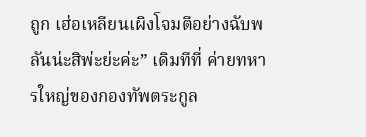ถูก เฮ่อเหลียนเผิงโจมตีอย่างฉับพลันน่ะสิพ่ะย่ะค่ะ” เดิมทีที่ ค่ายทหารใหญ่ของกองทัพตระกูล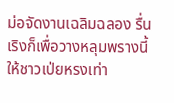ม่อจัดงานเฉลิมฉลอง รื่นเริงก็เพื่อวางหลุมพรางนี้ให้ชาวเป่ยหรงเท่า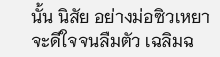นั้น นิสัย อย่างม่อซิวเหยาจะดีใจจนลืมตัว เฉลิมฉ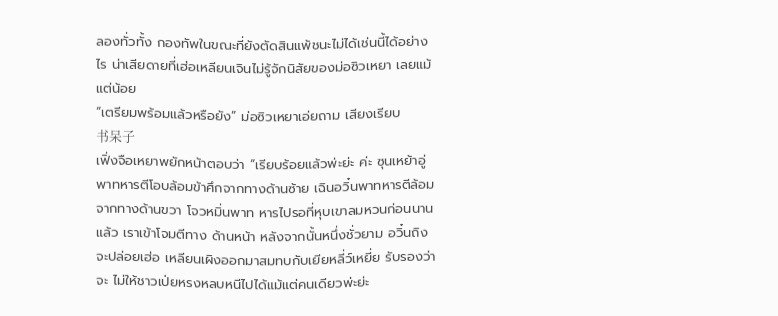ลองทั่วทั้ง กองทัพในขณะที่ยังตัดสินแพ้ชนะไม่ได้เช่นนี้ได้อย่างไร น่าเสียดายที่เฮ่อเหลียนเจินไม่รู้จักนิสัยของม่อซิวเหยา เลยแม้แต่น้อย
“เตรียมพร้อมแล้วหรือยัง” ม่อซิวเหยาเอ่ยถาม เสียงเรียบ
书呆子
เฟิ่งจือเหยาพยักหน้าตอบว่า “เรียบร้อยแล้วพ่ะย่ะ ค่ะ ซุนเหย้าอู่พาทหารตีโอบล้อมข้าศึกจากทางด้านซ้าย เฉินอวิ๋นพาทหารตีล้อมจากทางด้านขวา โจวหมิ่นพาท หารไปรอที่หุบเขาลมหวนก่อนนานแล้ว เราเข้าโจมตีทาง ด้านหน้า หลังจากนั้นหนึ่งชั่วยาม อวิ๋นถิงจะปล่อยเฮ่อ เหลียนเผิงออกมาสมทบกับเยียหลี่ว์เหยี่ย รับรองว่าจะ ไม่ให้ชาวเป่ยหรงหลบหนีไปได้แม้แต่คนเดียวพ่ะย่ะ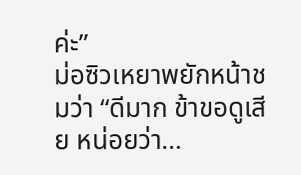ค่ะ”
ม่อซิวเหยาพยักหน้าชมว่า “ดีมาก ข้าขอดูเสีย หน่อยว่า…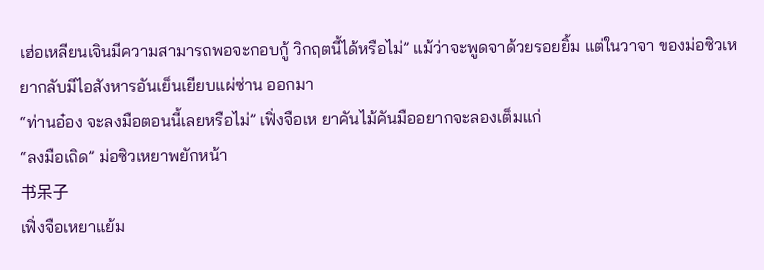เฮ่อเหลียนเจินมีความสามารถพอจะกอบกู้ วิกฤตนี้ได้หรือไม่” แม้ว่าจะพูดจาด้วยรอยยิ้ม แต่ในวาจา ของม่อซิวเหยากลับมีไอสังหารอันเย็นเยียบแผ่ซ่าน ออกมา
“ท่านอ๋อง จะลงมือตอนนี้เลยหรือไม่” เฟิ่งจือเห ยาคันไม้คันมืออยากจะลองเต็มแก่
“ลงมือเถิด” ม่อซิวเหยาพยักหน้า
书呆子
เฟิ่งจือเหยาแย้ม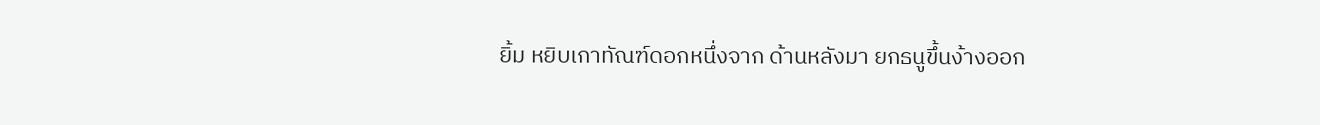ยิ้ม หยิบเกาทัณฑ์ดอกหนึ่งจาก ด้านหลังมา ยกธนูขึ้นง้างออก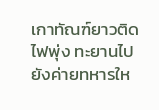เกาทัณฑ์ยาวติดไฟพุ่ง ทะยานไปยังค่ายทหารให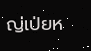ญ่เป่ยห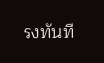รงทันที